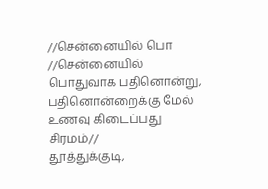//சென்னையில் பொ
//சென்னையில் பொதுவாக பதினொன்று, பதினொன்றைக்கு மேல் உணவு கிடைப்பது சிரமம்//
தூத்துக்குடி,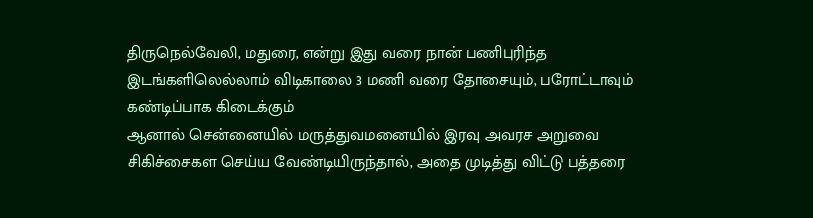திருநெல்வேலி, மதுரை, என்று இது வரை நான் பணிபுரிந்த இடங்களிலெல்லாம் விடிகாலை 3 மணி வரை தோசையும், பரோட்டாவும் கண்டிப்பாக கிடைக்கும்
ஆனால் சென்னையில் மருத்துவமனையில் இரவு அவரச அறுவை சிகிச்சைகள செய்ய வேண்டியிருந்தால், அதை முடித்து விட்டு பத்தரை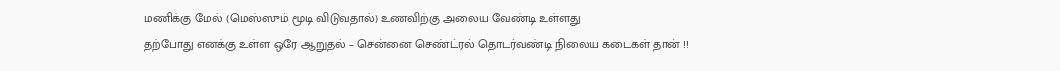மணிக்கு மேல் (மெஸ்ஸும் மூடி விடுவதால்) உணவிற்கு அலைய வேண்டி உள்ளது
தற்போது எனக்கு உள்ள ஒரே ஆறுதல் – சென்னை செண்ட்ரல் தொடர்வண்டி நிலைய கடைகள் தான் !!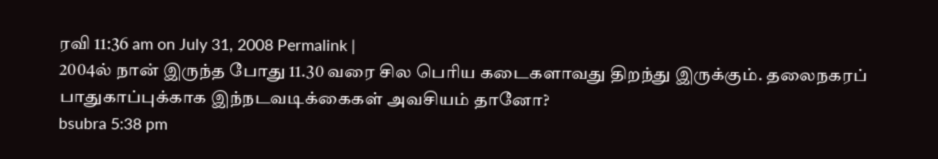ரவி 11:36 am on July 31, 2008 Permalink |
2004ல் நான் இருந்த போது 11.30 வரை சில பெரிய கடைகளாவது திறந்து இருக்கும். தலைநகரப் பாதுகாப்புக்காக இந்நடவடிக்கைகள் அவசியம் தானோ?
bsubra 5:38 pm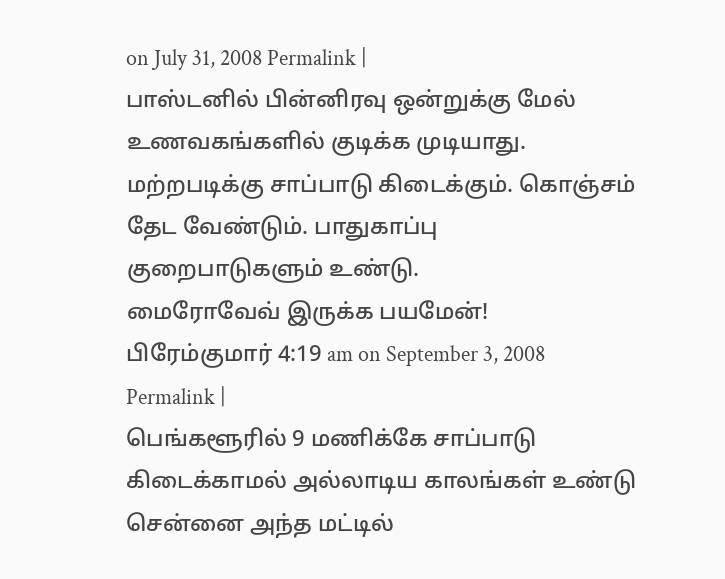on July 31, 2008 Permalink |
பாஸ்டனில் பின்னிரவு ஒன்றுக்கு மேல் உணவகங்களில் குடிக்க முடியாது. மற்றபடிக்கு சாப்பாடு கிடைக்கும். கொஞ்சம் தேட வேண்டும். பாதுகாப்பு குறைபாடுகளும் உண்டு.
மைரோவேவ் இருக்க பயமேன்!
பிரேம்குமார் 4:19 am on September 3, 2008 Permalink |
பெங்களூரில் 9 மணிக்கே சாப்பாடு கிடைக்காமல் அல்லாடிய காலங்கள் உண்டு
சென்னை அந்த மட்டில்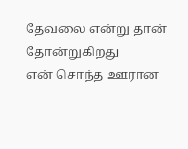தேவலை என்று தான் தோன்றுகிறது
என் சொந்த ஊரான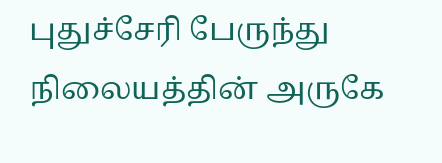புதுச்சேரி பேருந்து நிலையத்தின் அருகே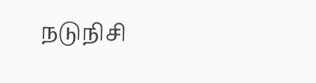நடுநிசி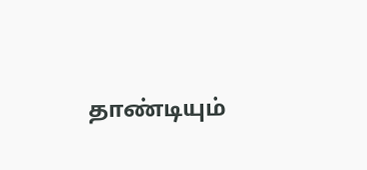தாண்டியும்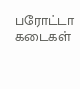பரோட்டா கடைகள்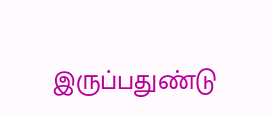இருப்பதுண்டு